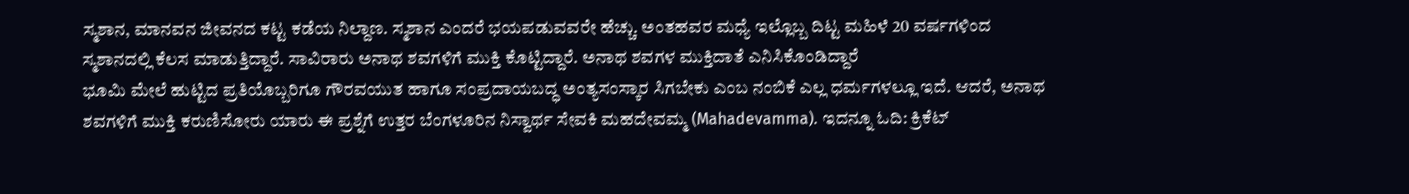ಸ್ಮಶಾನ, ಮಾನವನ ಜೀವನದ ಕಟ್ಟ ಕಡೆಯ ನಿಲ್ದಾಣ. ಸ್ಮಶಾನ ಎಂದರೆ ಭಯಪಡುವವರೇ ಹೆಚ್ಚು. ಅಂತಹವರ ಮಧ್ಯೆ ಇಲ್ಲೊಬ್ಬ ದಿಟ್ಟ ಮಹಿಳೆ 20 ವರ್ಷಗಳಿಂದ ಸ್ಮಶಾನದಲ್ಲಿ ಕೆಲಸ ಮಾಡುತ್ತಿದ್ದಾರೆ. ಸಾವಿರಾರು ಅನಾಥ ಶವಗಳಿಗೆ ಮುಕ್ತಿ ಕೊಟ್ಟಿದ್ದಾರೆ. ಅನಾಥ ಶವಗಳ ಮುಕ್ತಿದಾತೆ ಎನಿಸಿಕೊಂಡಿದ್ದಾರೆ
ಭೂಮಿ ಮೇಲೆ ಹುಟ್ಟಿದ ಪ್ರತಿಯೊಬ್ಬರಿಗೂ ಗೌರವಯುತ ಹಾಗೂ ಸಂಪ್ರದಾಯಬದ್ಧ ಅಂತ್ಯಸಂಸ್ಕಾರ ಸಿಗಬೇಕು ಎಂಬ ನಂಬಿಕೆ ಎಲ್ಲ ಧರ್ಮಗಳಲ್ಲೂ ಇದೆ. ಆದರೆ, ಅನಾಥ ಶವಗಳಿಗೆ ಮುಕ್ತಿ ಕರುಣಿಸೋರು ಯಾರು ಈ ಪ್ರಶ್ನೆಗೆ ಉತ್ತರ ಬೆಂಗಳೂರಿನ ನಿಸ್ವಾರ್ಥ ಸೇವಕಿ ಮಹದೇವಮ್ಮ (Mahadevamma). ಇದನ್ನೂ ಓದಿ: ಕ್ರಿಕೆಟ್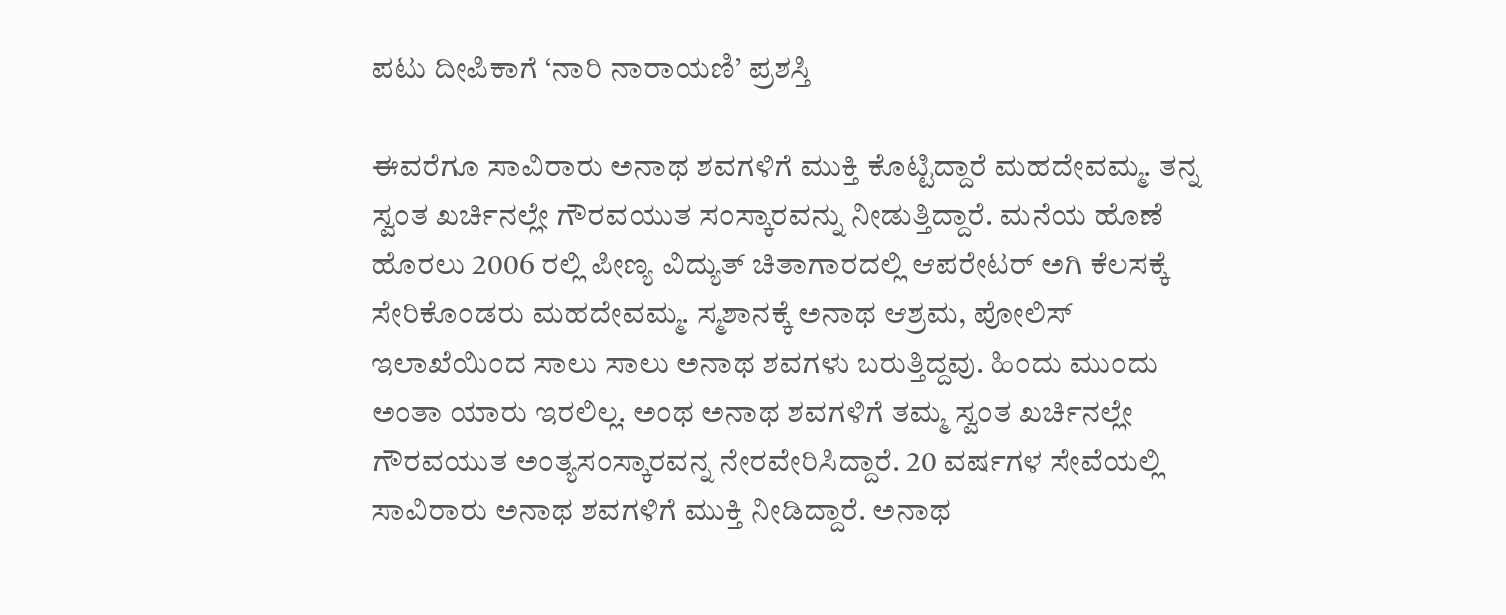ಪಟು ದೀಪಿಕಾಗೆ ‘ನಾರಿ ನಾರಾಯಣಿ’ ಪ್ರಶಸ್ತಿ

ಈವರೆಗೂ ಸಾವಿರಾರು ಅನಾಥ ಶವಗಳಿಗೆ ಮುಕ್ತಿ ಕೊಟ್ಟಿದ್ದಾರೆ ಮಹದೇವಮ್ಮ. ತನ್ನ ಸ್ವಂತ ಖರ್ಚಿನಲ್ಲೇ ಗೌರವಯುತ ಸಂಸ್ಕಾರವನ್ನು ನೀಡುತ್ತಿದ್ದಾರೆ. ಮನೆಯ ಹೊಣೆ ಹೊರಲು 2006 ರಲ್ಲಿ ಪೀಣ್ಯ ವಿದ್ಯುತ್ ಚಿತಾಗಾರದಲ್ಲಿ ಆಪರೇಟರ್ ಅಗಿ ಕೆಲಸಕ್ಕೆ ಸೇರಿಕೊಂಡರು ಮಹದೇವಮ್ಮ. ಸ್ಮಶಾನಕ್ಕೆ ಅನಾಥ ಆಶ್ರಮ, ಪೋಲಿಸ್ ಇಲಾಖೆಯಿಂದ ಸಾಲು ಸಾಲು ಅನಾಥ ಶವಗಳು ಬರುತ್ತಿದ್ದವು. ಹಿಂದು ಮುಂದು ಅಂತಾ ಯಾರು ಇರಲಿಲ್ಲ. ಅಂಥ ಅನಾಥ ಶವಗಳಿಗೆ ತಮ್ಮ ಸ್ವಂತ ಖರ್ಚಿನಲ್ಲೇ ಗೌರವಯುತ ಅಂತ್ಯಸಂಸ್ಕಾರವನ್ನ ನೇರವೇರಿಸಿದ್ದಾರೆ. 20 ವರ್ಷಗಳ ಸೇವೆಯಲ್ಲಿ ಸಾವಿರಾರು ಅನಾಥ ಶವಗಳಿಗೆ ಮುಕ್ತಿ ನೀಡಿದ್ದಾರೆ. ಅನಾಥ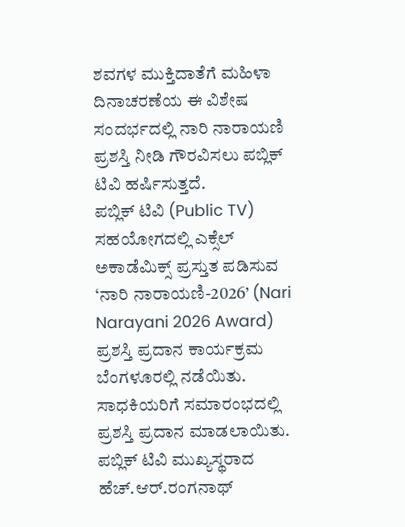ಶವಗಳ ಮುಕ್ತಿದಾತೆಗೆ ಮಹಿಳಾ ದಿನಾಚರಣೆಯ ಈ ವಿಶೇಷ ಸಂದರ್ಭದಲ್ಲಿ ನಾರಿ ನಾರಾಯಣಿ ಪ್ರಶಸ್ತಿ ನೀಡಿ ಗೌರವಿಸಲು ಪಬ್ಲಿಕ್ ಟಿವಿ ಹರ್ಷಿಸುತ್ತದೆ.
ಪಬ್ಲಿಕ್ ಟಿವಿ (Public TV) ಸಹಯೋಗದಲ್ಲಿ ಎಕ್ಸೆಲ್ ಅಕಾಡೆಮಿಕ್ಸ್ ಪ್ರಸ್ತುತ ಪಡಿಸುವ ‘ನಾರಿ ನಾರಾಯಣಿ-2026’ (Nari Narayani 2026 Award) ಪ್ರಶಸ್ತಿ ಪ್ರದಾನ ಕಾರ್ಯಕ್ರಮ ಬೆಂಗಳೂರಲ್ಲಿ ನಡೆಯಿತು. ಸಾಧಕಿಯರಿಗೆ ಸಮಾರಂಭದಲ್ಲಿ ಪ್ರಶಸ್ತಿ ಪ್ರದಾನ ಮಾಡಲಾಯಿತು. ಪಬ್ಲಿಕ್ ಟಿವಿ ಮುಖ್ಯಸ್ಥರಾದ ಹೆಚ್.ಆರ್.ರಂಗನಾಥ್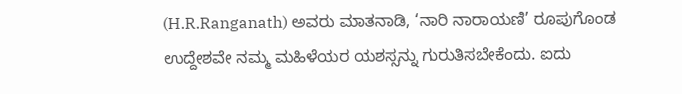(H.R.Ranganath) ಅವರು ಮಾತನಾಡಿ, ‘ನಾರಿ ನಾರಾಯಣಿ’ ರೂಪುಗೊಂಡ ಉದ್ದೇಶವೇ ನಮ್ಮ ಮಹಿಳೆಯರ ಯಶಸ್ಸನ್ನು ಗುರುತಿಸಬೇಕೆಂದು. ಐದು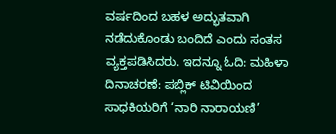ವರ್ಷದಿಂದ ಬಹಳ ಅದ್ಭುತವಾಗಿ ನಡೆದುಕೊಂಡು ಬಂದಿದೆ ಎಂದು ಸಂತಸ ವ್ಯಕ್ತಪಡಿಸಿದರು. ಇದನ್ನೂ ಓದಿ: ಮಹಿಳಾ ದಿನಾಚರಣೆ: ಪಬ್ಲಿಕ್ ಟಿವಿಯಿಂದ ಸಾಧಕಿಯರಿಗೆ ‘ನಾರಿ ನಾರಾಯಣಿ’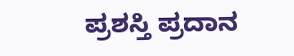ಪ್ರಶಸ್ತಿ ಪ್ರದಾನ